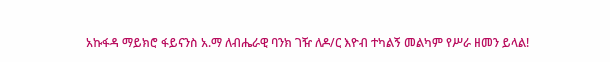አኩፋዳ ማይክሮ ፋይናንስ አ.ማ ለብሔራዊ ባንክ ገዥ ለዶ/ር እዮብ ተካልኝ መልካም የሥራ ዘመን ይላል!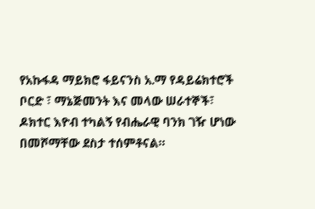የአኩፋዳ ማይክሮ ፋይናንስ አ.ማ የዳይሬክተሮች ቦርድ ፣ ማኔጅመንት እና መላው ሠራተኞች፣
ዶክተር እዮብ ተካልኝ የብሔራዊ ባንክ ገዥ ሆነው በመሾማቸው ደስታ ተሰምቶናል።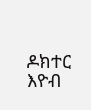ዶክተር እዮብ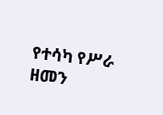የተሳካ የሥራ ዘመን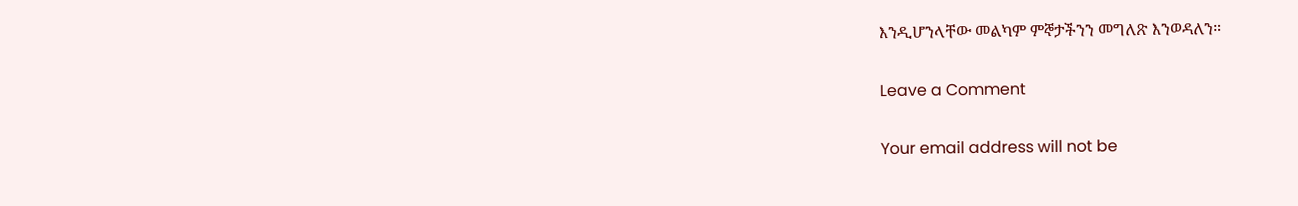እንዲሆንላቸው መልካም ምኞታችንን መግለጽ እንወዳለን።

Leave a Comment

Your email address will not be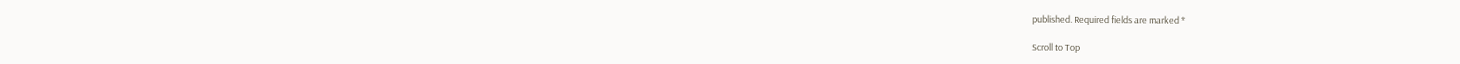published. Required fields are marked *

Scroll to Top